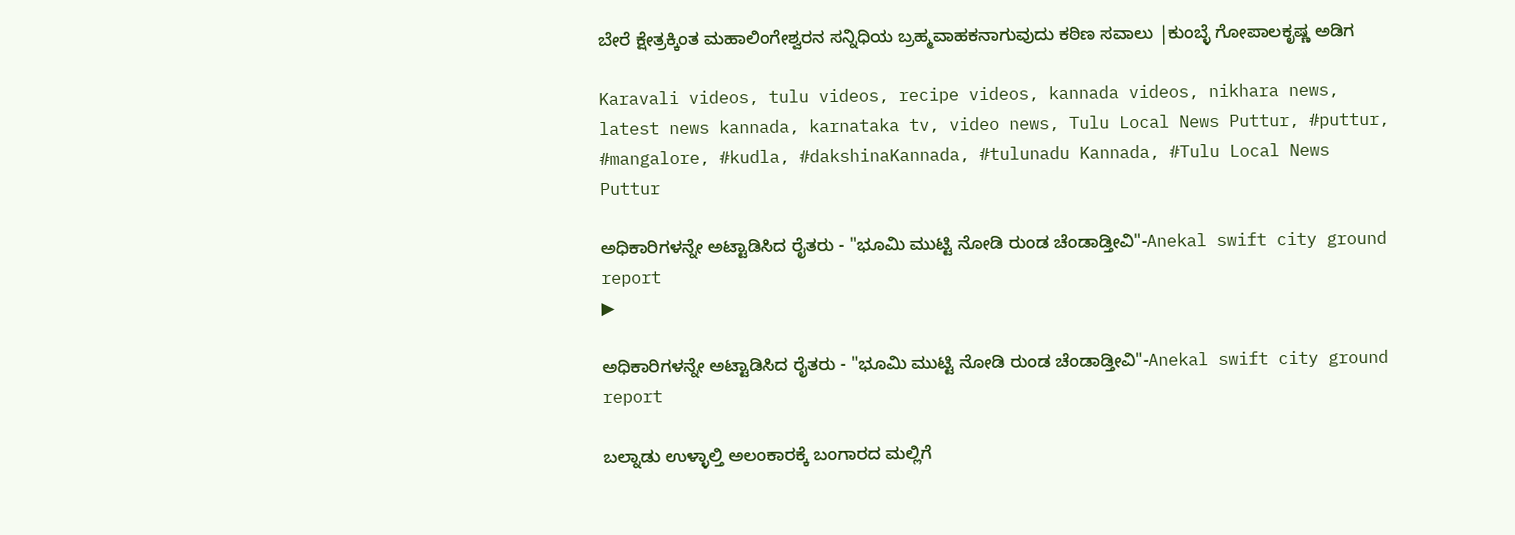ಬೇರೆ ಕ್ಷೇತ್ರಕ್ಕಿಂತ ಮಹಾಲಿಂಗೇಶ್ವರನ ಸನ್ನಿಧಿಯ ಬ್ರಹ್ಮವಾಹಕನಾಗುವುದು ಕಠಿಣ ಸವಾಲು |ಕುಂಬ್ಳೆ ಗೋಪಾಲಕೃಷ್ಣ ಅಡಿಗ

Karavali videos, tulu videos, recipe videos, kannada videos, nikhara news, latest news kannada, karnataka tv, video news, Tulu Local News Puttur, #puttur, #mangalore, #kudla, #dakshinaKannada, #tulunadu Kannada, #Tulu Local News Puttur

ಅಧಿಕಾರಿಗಳನ್ನೇ ಅಟ್ಟಾಡಿಸಿದ ರೈತರು - "ಭೂಮಿ ಮುಟ್ಟಿ ನೋಡಿ ರುಂಡ ಚೆಂಡಾಡ್ತೀವಿ"-Anekal swift city ground report
▶

ಅಧಿಕಾರಿಗಳನ್ನೇ ಅಟ್ಟಾಡಿಸಿದ ರೈತರು - "ಭೂಮಿ ಮುಟ್ಟಿ ನೋಡಿ ರುಂಡ ಚೆಂಡಾಡ್ತೀವಿ"-Anekal swift city ground report

ಬಲ್ನಾಡು‌ ಉಳ್ಳಾಲ್ತಿ ಅಲಂಕಾರಕ್ಕೆ ಬಂಗಾರದ ಮಲ್ಲಿಗೆ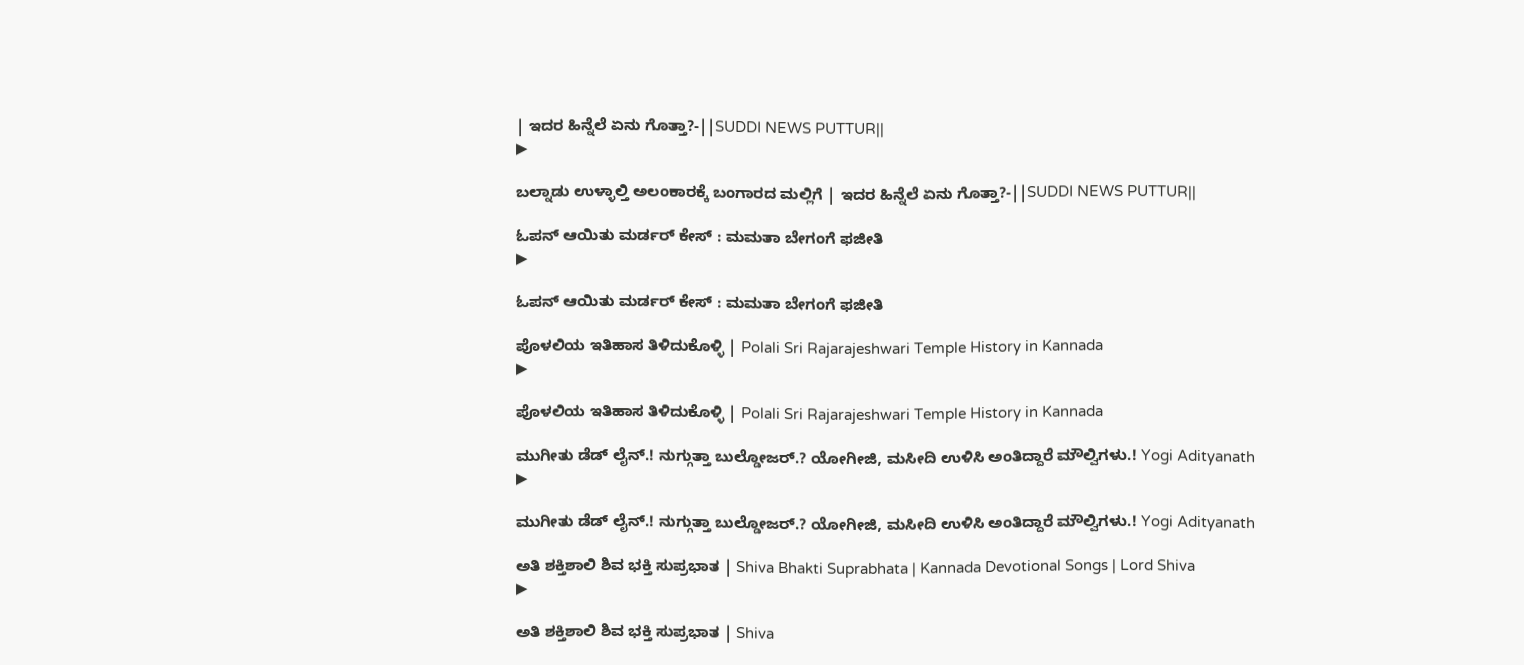| ಇದರ ಹಿನ್ನೆಲೆ ಏನು ಗೊತ್ತಾ?-||SUDDI NEWS PUTTUR||
▶

ಬಲ್ನಾಡು‌ ಉಳ್ಳಾಲ್ತಿ ಅಲಂಕಾರಕ್ಕೆ ಬಂಗಾರದ ಮಲ್ಲಿಗೆ | ಇದರ ಹಿನ್ನೆಲೆ ಏನು ಗೊತ್ತಾ?-||SUDDI NEWS PUTTUR||

ಓಪನ್ ಆಯಿತು ಮರ್ಡರ್ ಕೇಸ್ : ಮಮತಾ ಬೇಗಂಗೆ ಫಜೀತಿ
▶

ಓಪನ್ ಆಯಿತು ಮರ್ಡರ್ ಕೇಸ್ : ಮಮತಾ ಬೇಗಂಗೆ ಫಜೀತಿ

ಪೊಳಲಿಯ ಇತಿಹಾಸ ತಿಳಿದುಕೊಳ್ಳಿ | Polali Sri Rajarajeshwari Temple History in Kannada
▶

ಪೊಳಲಿಯ ಇತಿಹಾಸ ತಿಳಿದುಕೊಳ್ಳಿ | Polali Sri Rajarajeshwari Temple History in Kannada

ಮುಗೀತು ಡೆಡ್ ಲೈನ್.! ನುಗ್ಗುತ್ತಾ ಬುಲ್ಡೋಜರ್.? ಯೋಗೀಜಿ, ಮಸೀದಿ ಉಳಿಸಿ ಅಂತಿದ್ದಾರೆ ಮೌಲ್ವಿಗಳು.! Yogi Adityanath
▶

ಮುಗೀತು ಡೆಡ್ ಲೈನ್.! ನುಗ್ಗುತ್ತಾ ಬುಲ್ಡೋಜರ್.? ಯೋಗೀಜಿ, ಮಸೀದಿ ಉಳಿಸಿ ಅಂತಿದ್ದಾರೆ ಮೌಲ್ವಿಗಳು.! Yogi Adityanath

ಅತಿ ಶಕ್ತಿಶಾಲಿ ಶಿವ ಭಕ್ತಿ ಸುಪ್ರಭಾತ | Shiva Bhakti Suprabhata | Kannada Devotional Songs | Lord Shiva
▶

ಅತಿ ಶಕ್ತಿಶಾಲಿ ಶಿವ ಭಕ್ತಿ ಸುಪ್ರಭಾತ | Shiva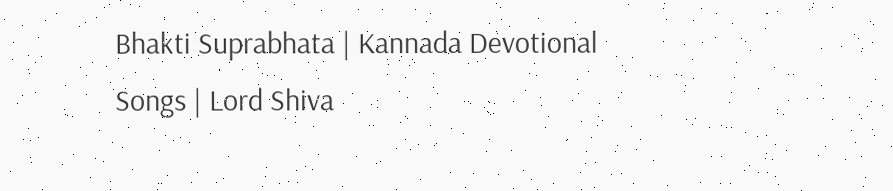Bhakti Suprabhata | Kannada Devotional Songs | Lord Shiva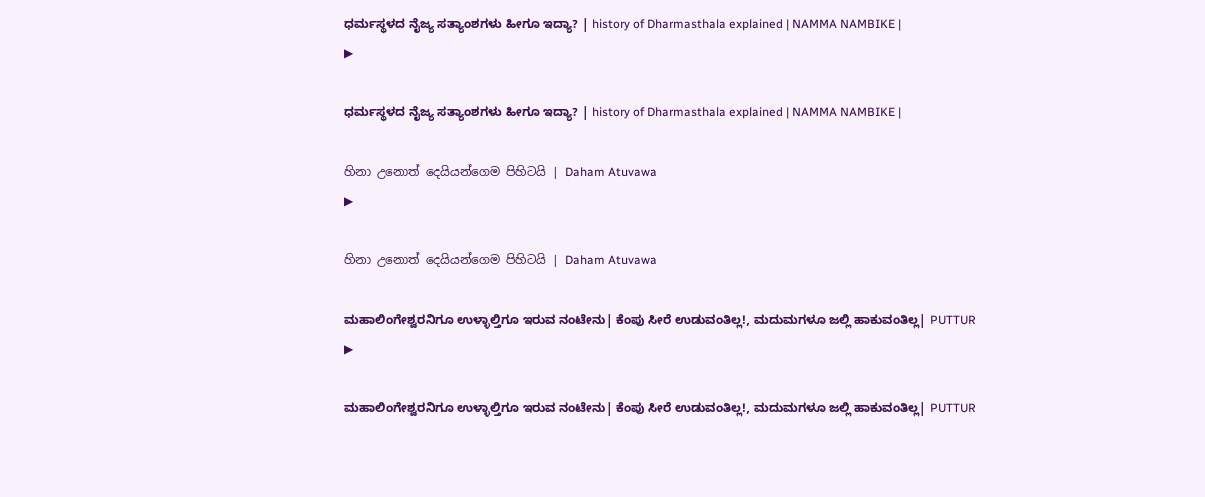ಧರ್ಮಸ್ಥಳದ ನೈಜ್ಯ ಸತ್ಯಾಂಶಗಳು ಹೀಗೂ ಇದ್ಯಾ? | history of Dharmasthala explained | NAMMA NAMBIKE |
▶

ಧರ್ಮಸ್ಥಳದ ನೈಜ್ಯ ಸತ್ಯಾಂಶಗಳು ಹೀಗೂ ಇದ್ಯಾ? | history of Dharmasthala explained | NAMMA NAMBIKE |

හිනා උනොත් දෙයියන්ගෙම පිහිටයි | Daham Atuvawa
▶

හිනා උනොත් දෙයියන්ගෙම පිහිටයි | Daham Atuvawa

ಮಹಾಲಿಂಗೇಶ್ವರನಿಗೂ ಉಳ್ಳಾಲ್ತಿಗೂ ಇರುವ ನಂಟೇನು| ಕೆಂಪು ಸೀರೆ ಉಡುವಂತಿಲ್ಲ!, ಮದುಮಗಳೂ ಜಲ್ಲಿ ಹಾಕುವಂತಿಲ್ಲ| PUTTUR
▶

ಮಹಾಲಿಂಗೇಶ್ವರನಿಗೂ ಉಳ್ಳಾಲ್ತಿಗೂ ಇರುವ ನಂಟೇನು| ಕೆಂಪು ಸೀರೆ ಉಡುವಂತಿಲ್ಲ!, ಮದುಮಗಳೂ ಜಲ್ಲಿ ಹಾಕುವಂತಿಲ್ಲ| PUTTUR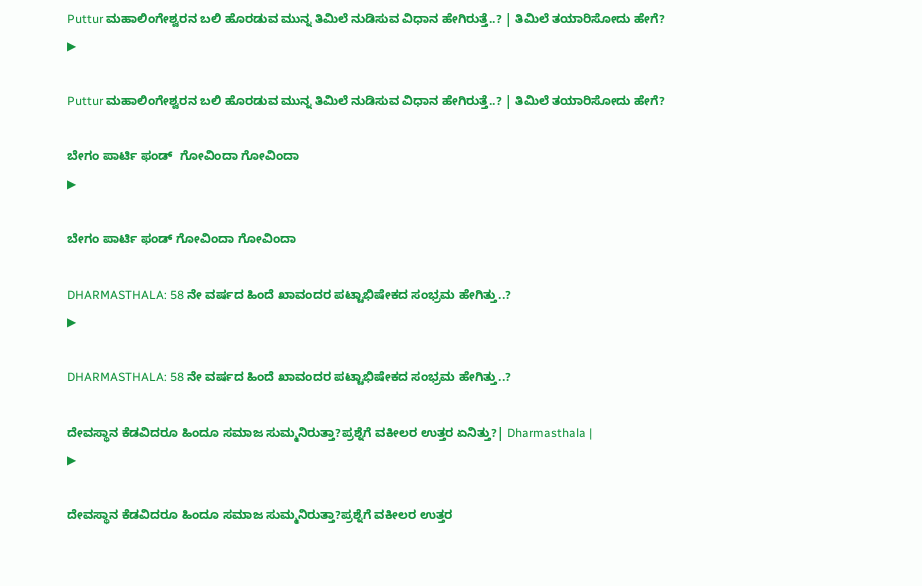Puttur ಮಹಾಲಿಂಗೇಶ್ವರನ ಬಲಿ ಹೊರಡುವ ಮುನ್ನ ತಿಮಿಲೆ ನುಡಿಸುವ ವಿಧಾನ ಹೇಗಿರುತ್ತೆ..? | ತಿಮಿಲೆ ತಯಾರಿಸೋದು ಹೇಗೆ?
▶

Puttur ಮಹಾಲಿಂಗೇಶ್ವರನ ಬಲಿ ಹೊರಡುವ ಮುನ್ನ ತಿಮಿಲೆ ನುಡಿಸುವ ವಿಧಾನ ಹೇಗಿರುತ್ತೆ..? | ತಿಮಿಲೆ ತಯಾರಿಸೋದು ಹೇಗೆ?

ಬೇಗಂ ಪಾರ್ಟಿ ಫಂಡ್  ಗೋವಿಂದಾ ಗೋವಿಂದಾ
▶

ಬೇಗಂ ಪಾರ್ಟಿ ಫಂಡ್ ಗೋವಿಂದಾ ಗೋವಿಂದಾ

DHARMASTHALA: 58 ನೇ ವರ್ಷದ ಹಿಂದೆ ಖಾವಂದರ ಪಟ್ಟಾಭಿಷೇಕದ ಸಂಭ್ರಮ ಹೇಗಿತ್ತು..?
▶

DHARMASTHALA: 58 ನೇ ವರ್ಷದ ಹಿಂದೆ ಖಾವಂದರ ಪಟ್ಟಾಭಿಷೇಕದ ಸಂಭ್ರಮ ಹೇಗಿತ್ತು..?

ದೇವಸ್ಥಾನ ಕೆಡವಿದರೂ ಹಿಂದೂ ಸಮಾಜ ಸುಮ್ಮನಿರುತ್ತಾ?ಪ್ರಶ್ನೆಗೆ ವಕೀಲರ ಉತ್ತರ ಏನಿತ್ತು?| Dharmasthala |
▶

ದೇವಸ್ಥಾನ ಕೆಡವಿದರೂ ಹಿಂದೂ ಸಮಾಜ ಸುಮ್ಮನಿರುತ್ತಾ?ಪ್ರಶ್ನೆಗೆ ವಕೀಲರ ಉತ್ತರ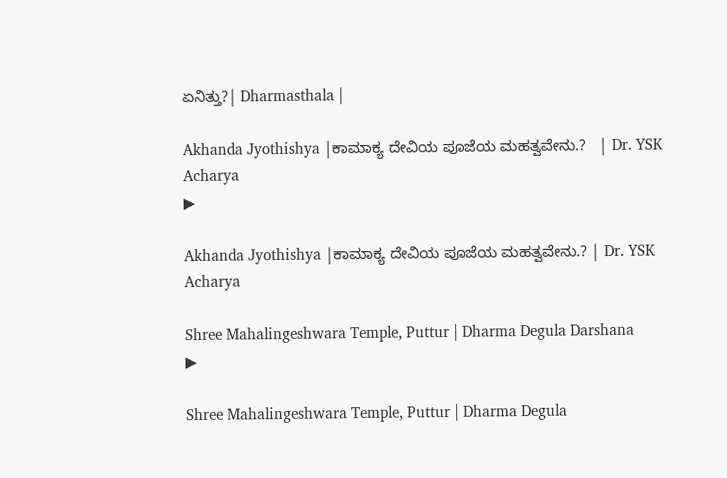ಏನಿತ್ತು?| Dharmasthala |

Akhanda Jyothishya |ಕಾಮಾಕ್ಯ ದೇವಿಯ ಪೂಜೆಯ ಮಹತ್ವವೇನು.?   | Dr. YSK Acharya
▶

Akhanda Jyothishya |ಕಾಮಾಕ್ಯ ದೇವಿಯ ಪೂಜೆಯ ಮಹತ್ವವೇನು.? | Dr. YSK Acharya

Shree Mahalingeshwara Temple, Puttur | Dharma Degula Darshana
▶

Shree Mahalingeshwara Temple, Puttur | Dharma Degula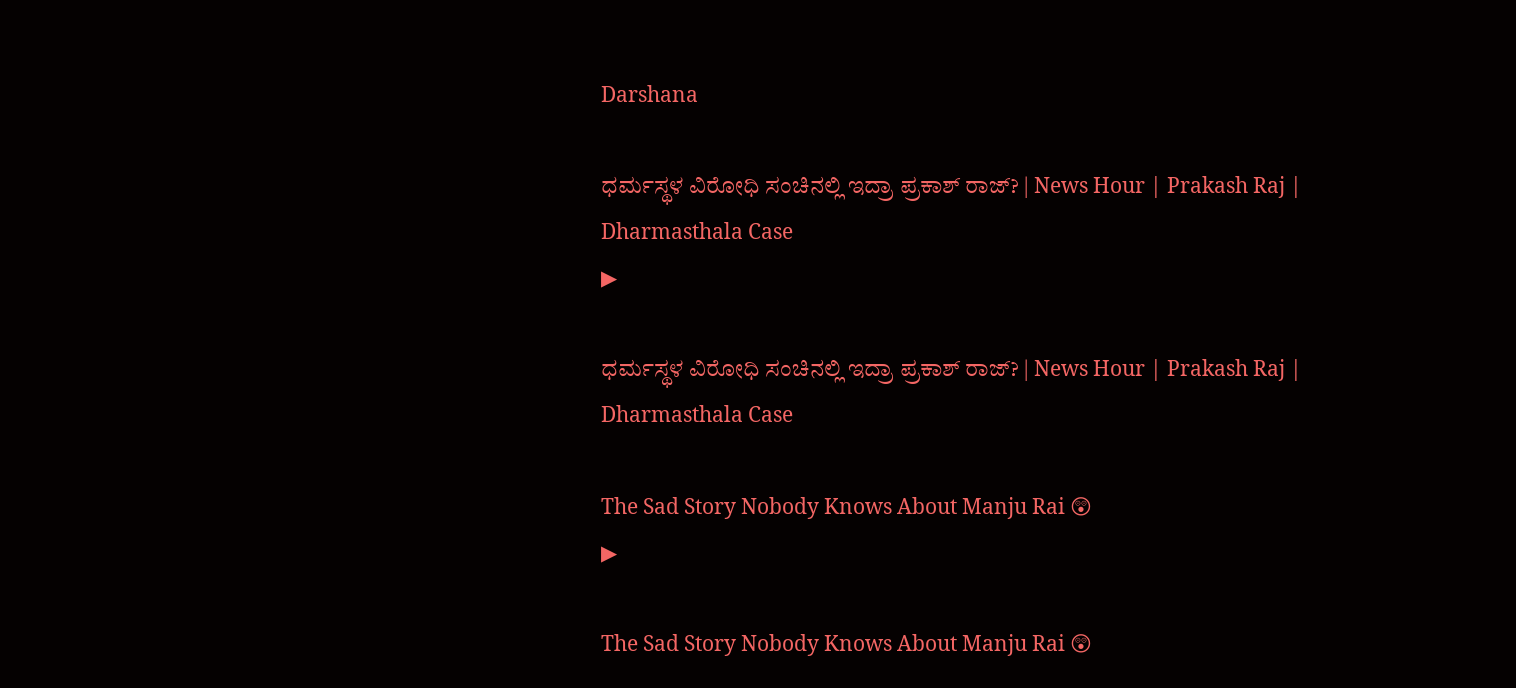Darshana

ಧರ್ಮಸ್ಥಳ ವಿರೋಧಿ ಸಂಚಿನಲ್ಲಿ ಇದ್ರಾ ಪ್ರಕಾಶ್ ರಾಜ್? | News Hour | Prakash Raj | Dharmasthala Case
▶

ಧರ್ಮಸ್ಥಳ ವಿರೋಧಿ ಸಂಚಿನಲ್ಲಿ ಇದ್ರಾ ಪ್ರಕಾಶ್ ರಾಜ್? | News Hour | Prakash Raj | Dharmasthala Case

The Sad Story Nobody Knows About Manju Rai 😲
▶

The Sad Story Nobody Knows About Manju Rai 😲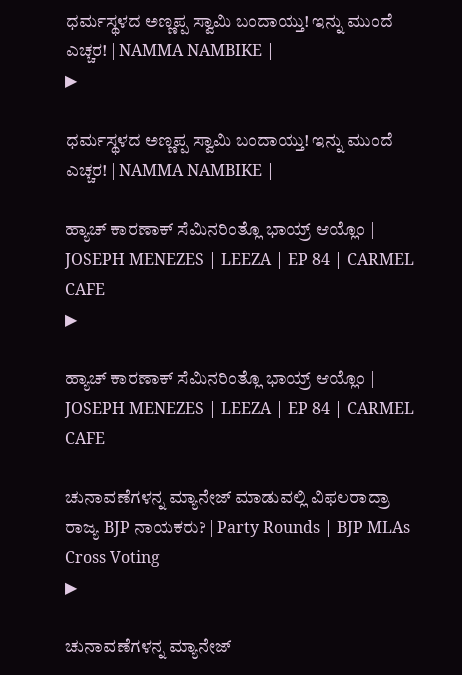ಧರ್ಮಸ್ಥಳದ ಅಣ್ಣಪ್ಪ ಸ್ವಾಮಿ ಬಂದಾಯ್ತು! ಇನ್ನು ಮುಂದೆ ಎಚ್ಚರ! | NAMMA NAMBIKE |
▶

ಧರ್ಮಸ್ಥಳದ ಅಣ್ಣಪ್ಪ ಸ್ವಾಮಿ ಬಂದಾಯ್ತು! ಇನ್ನು ಮುಂದೆ ಎಚ್ಚರ! | NAMMA NAMBIKE |

ಹ್ಯಾಚ್ ಕಾರಣಾಕ್ ಸೆಮಿನರಿಂತ್ಲೊ ಭಾಯ್ರ್ ಆಯ್ಲೊಂ | JOSEPH MENEZES | LEEZA | EP 84 | CARMEL CAFE
▶

ಹ್ಯಾಚ್ ಕಾರಣಾಕ್ ಸೆಮಿನರಿಂತ್ಲೊ ಭಾಯ್ರ್ ಆಯ್ಲೊಂ | JOSEPH MENEZES | LEEZA | EP 84 | CARMEL CAFE

ಚುನಾವಣೆಗಳನ್ನ ಮ್ಯಾನೇಜ್ ಮಾಡುವಲ್ಲಿ ವಿಫಲರಾದ್ರಾ ರಾಜ್ಯ BJP ನಾಯಕರು? | Party Rounds | BJP MLAs Cross Voting
▶

ಚುನಾವಣೆಗಳನ್ನ ಮ್ಯಾನೇಜ್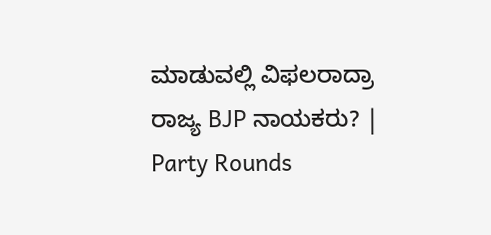ಮಾಡುವಲ್ಲಿ ವಿಫಲರಾದ್ರಾ ರಾಜ್ಯ BJP ನಾಯಕರು? | Party Rounds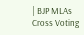| BJP MLAs Cross Voting